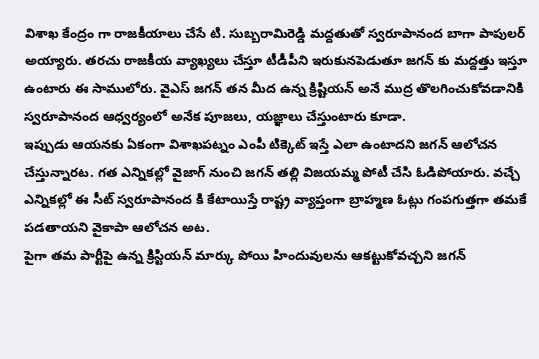విశాఖ కేంద్రం గా రాజకీయాలు చేసే టి. సుబ్బరామిరెడ్డి మద్దతుతో స్వరూపానంద బాగా పాపులర్ అయ్యారు. తరచు రాజకీయ వ్యాఖ్యలు చేస్తూ టీడీపీని ఇరుకునపెడుతూ జగన్ కు మద్దత్తు ఇస్తూ ఉంటారు ఈ సాములోరు. వైఎస్ జగన్ తన మీద ఉన్న క్రిష్టియన్ అనే ముద్ర తొలగించుకోవడానికి స్వరూపానంద ఆధ్వర్యంలో అనేక పూజలు, యజ్ఞాలు చేస్తుంటారు కూడా.
ఇప్పుడు ఆయనకు ఏకంగా విశాఖపట్నం ఎంపీ టిక్కెట్ ఇస్తే ఎలా ఉంటాదని జగన్ ఆలోచన చేస్తున్నారట. గత ఎన్నికల్లో వైజాగ్ నుంచి జగన్ తల్లి విజయమ్మ పోటీ చేసి ఓడిపోయారు. వచ్చే ఎన్నికల్లో ఈ సీట్ స్వరూపానంద కి కేటాయిస్తే రాష్ట్ర వ్యాప్తంగా బ్రాహ్మణ ఓట్లు గంపగుత్తగా తమకే పడతాయని వైకాపా ఆలోచన అట.
పైగా తమ పార్టీపై ఉన్న క్రిస్టియన్ మార్కు పోయి హిందువులను ఆకట్టుకోవచ్చని జగన్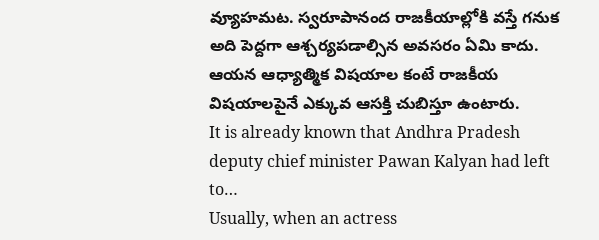వ్యూహమట. స్వరూపానంద రాజకీయాల్లోకి వస్తే గనుక అది పెద్దగా ఆశ్చర్యపడాల్సిన అవసరం ఏమి కాదు. ఆయన ఆధ్యాత్మిక విషయాల కంటే రాజకీయ విషయాలపైనే ఎక్కువ ఆసక్తి చుబిస్తూ ఉంటారు.
It is already known that Andhra Pradesh deputy chief minister Pawan Kalyan had left to…
Usually, when an actress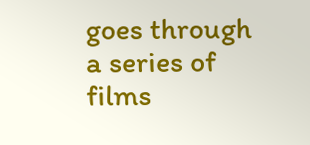goes through a series of films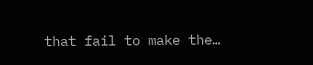that fail to make the…